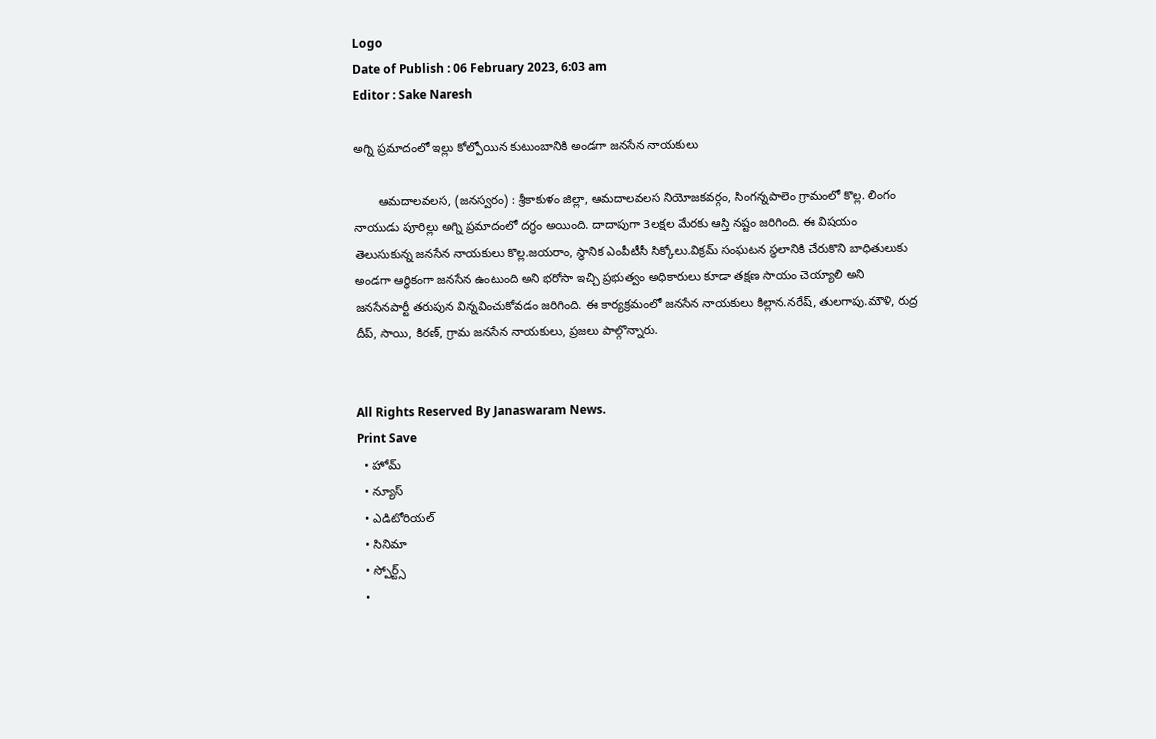Logo
Date of Publish : 06 February 2023, 6:03 am
Editor : Sake Naresh

అగ్ని ప్రమాదంలో ఇల్లు కోల్పోయిన కుటుంబానికి అండగా జనసేన నాయకులు

       ఆమదాలవలస, (జనస్వరం) : శ్రీకాకుళం జిల్లా, ఆమదాలవలస నియోజకవర్గం, సింగన్నపాలెం గ్రామంలో కొల్ల. లింగం నాయుడు పూరిల్లు అగ్ని ప్రమాదంలో దగ్ధం అయింది. దాదాపుగా 3లక్షల మేరకు ఆస్తి నష్టం జరిగింది. ఈ విషయం తెలుసుకున్న జనసేన నాయకులు కొల్ల.జయరాం, స్థానిక ఎంపీటీసీ సిక్కోలు.విక్రమ్ సంఘటన స్థలానికి చేరుకొని బాధితులుకు అండగా ఆర్ధికంగా జనసేన ఉంటుంది అని భరోసా ఇచ్చి ప్రభుత్వం అధికారులు కూడా తక్షణ సాయం చెయ్యాలి అని జనసేనపార్టీ తరుపున విన్నవించుకోవడం జరిగింది. ఈ కార్యక్రమంలో జనసేన నాయకులు కిల్లాన.నరేష్, తులగాపు.మౌళి, రుద్ర దీప్, సాయి, కిరణ్, గ్రామ జనసేన నాయకులు, ప్రజలు పాల్గొన్నారు.


All Rights Reserved By Janaswaram News.
Print Save
  • హోమ్
  • న్యూస్
  • ఎడిటోరియల్
  • సినిమా
  • స్పోర్ట్స్
  •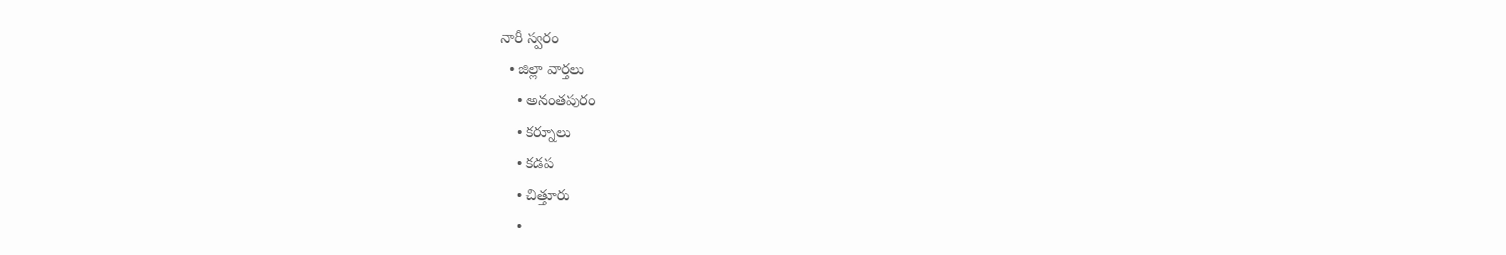నారీ స్వరం
  • జిల్లా వార్తలు
    • అనంతపురం
    • కర్నూలు
    • కడప
    • చిత్తూరు
    •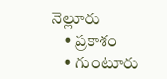నెల్లూరు
    • ప్రకాశం
    • గుంటూరు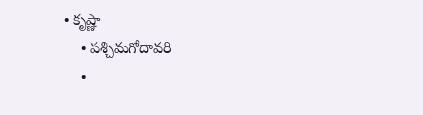• కృష్ణా
    • పశ్చిమగోదావరి
    •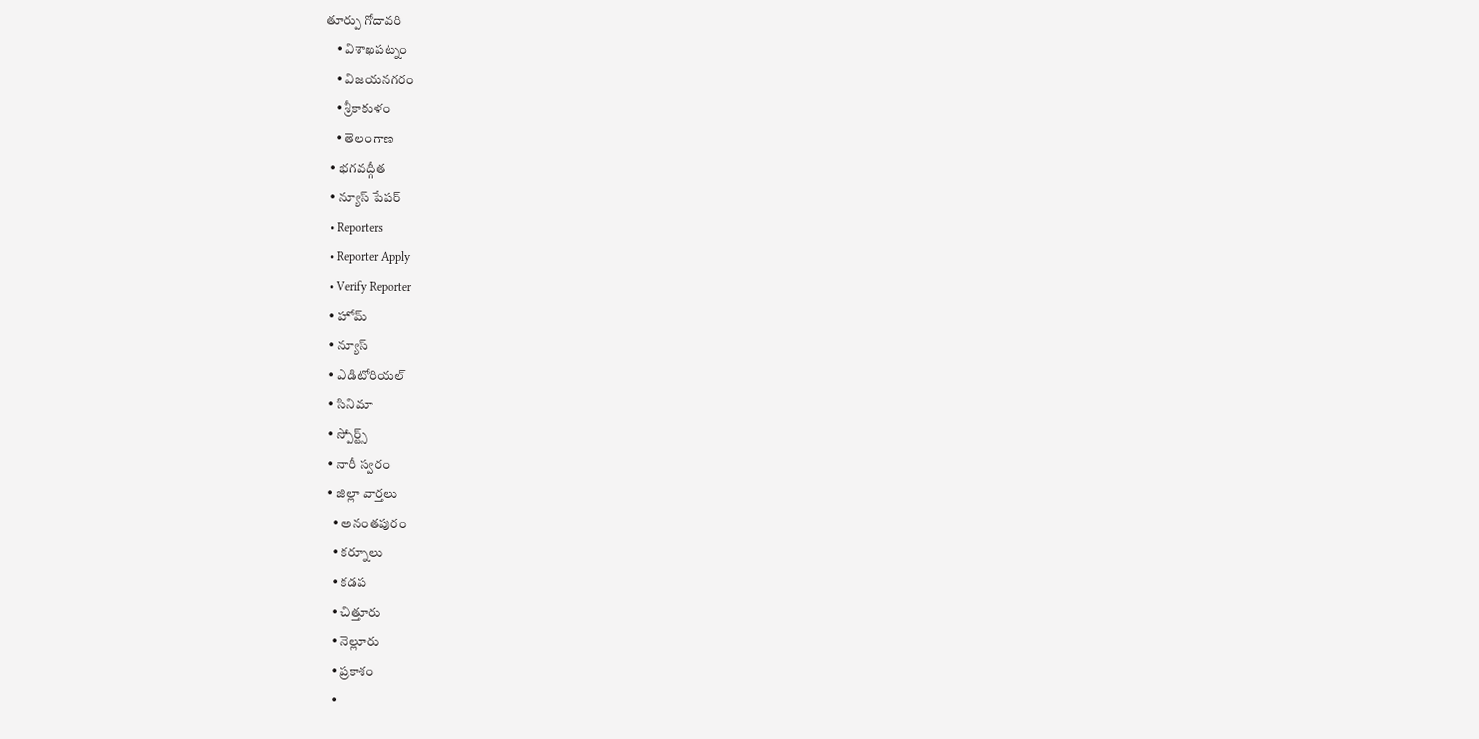తూర్పు గోదావరి
    • విశాఖపట్నం
    • విజయనగరం
    • శ్రీకాకుళం
    • తెలంగాణ
  • భగవద్గీత
  • న్యూస్ పేపర్
  • Reporters
  • Reporter Apply
  • Verify Reporter
  • హోమ్
  • న్యూస్
  • ఎడిటోరియల్
  • సినిమా
  • స్పోర్ట్స్
  • నారీ స్వరం
  • జిల్లా వార్తలు
    • అనంతపురం
    • కర్నూలు
    • కడప
    • చిత్తూరు
    • నెల్లూరు
    • ప్రకాశం
    •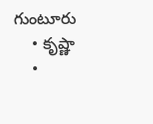గుంటూరు
    • కృష్ణా
    •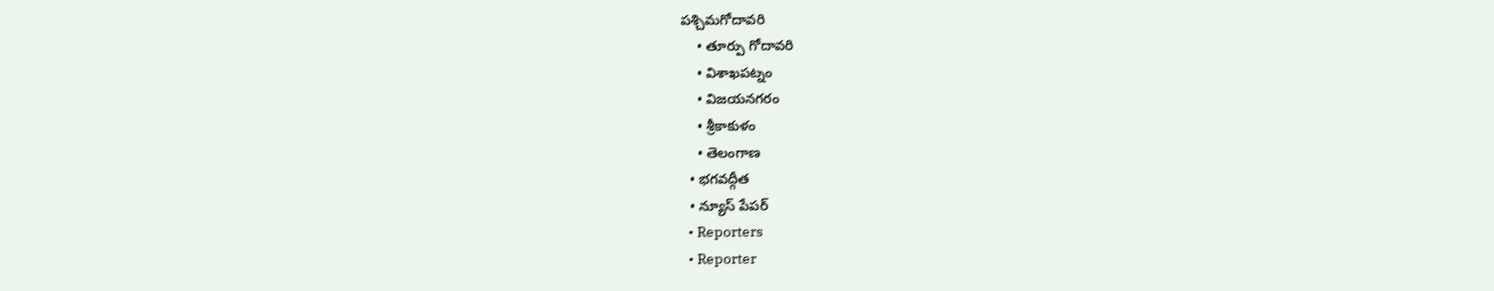పశ్చిమగోదావరి
    • తూర్పు గోదావరి
    • విశాఖపట్నం
    • విజయనగరం
    • శ్రీకాకుళం
    • తెలంగాణ
  • భగవద్గీత
  • న్యూస్ పేపర్
  • Reporters
  • Reporter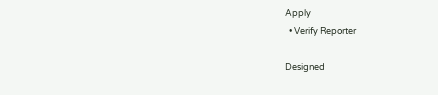Apply
  • Verify Reporter

Designed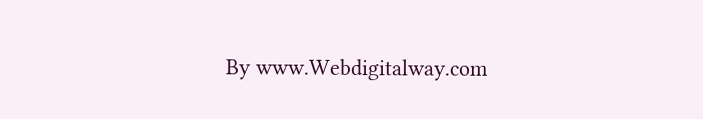By www.Webdigitalway.com